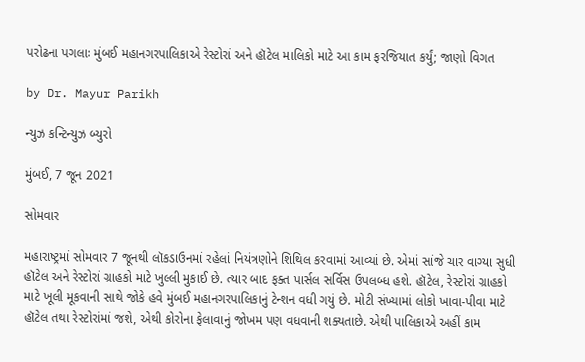પરોઢના પગલાઃ મુંબઈ મહાનગરપાલિકાએ રેસ્ટોરાં અને હૉટેલ માલિકો માટે આ કામ ફરજિયાત કર્યું; જાણો વિગત

by Dr. Mayur Parikh

ન્યુઝ કન્ટિન્યુઝ બ્યુરો

મુંબઈ, 7 જૂન 2021

સોમવાર

મહારાષ્ટ્રમાં સોમવાર 7 જૂનથી લૉકડાઉનમાં રહેલાં નિયંત્રણોને શિથિલ કરવામાં આવ્યાં છે. એમાં સાંજે ચાર વાગ્યા સુધી હૉટેલ અને રેસ્ટોરાં ગ્રાહકો માટે ખુલ્લી મુકાઈ છે. ત્યાર બાદ ફક્ત પાર્સલ સર્વિસ ઉપલબ્ધ હશે. હૉટેલ, રેસ્ટોરાં ગ્રાહકો માટે ખૂલી મૂકવાની સાથે જોકે હવે મુંબઈ મહાનગરપાલિકાનું ટેન્શન વધી ગયું છે. મોટી સંખ્યામાં લોકો ખાવા-પીવા માટે હૉટેલ તથા રેસ્ટોરાંમાં જશે, એથી કોરોના ફેલાવાનું જોખમ પણ વધવાની શક્યતાછે. એથી પાલિકાએ અહીં કામ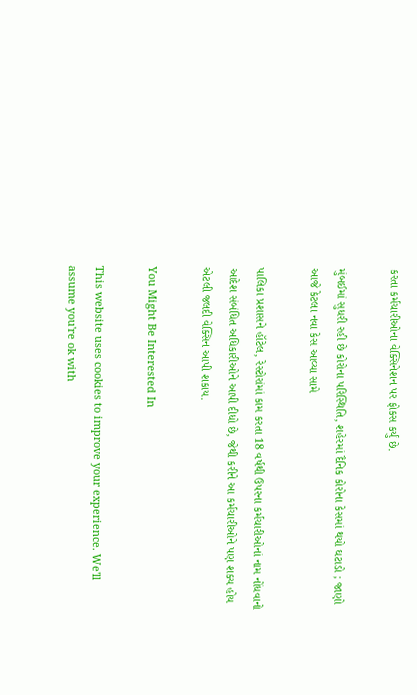કરતા કર્મચારીઓના વેક્સિનેશન પર ફોકસ કર્યું છે.

મુંબઈમાં સુધરી રહી છે કોરોના પરિસ્થિતિ, શહેરમાં દૈનિક કોરોના કેસમાં થયો ઘટાડો ; જાણો આજે કેટલા નવા કેસ આવ્યા સામે

પાલિકા પ્રશાસને હૉટેલ, રેસ્ટોરાંમાં કામ કરતા 18 વર્ષથી ઉપરના કર્મચારીઓનાં નામ નોંધવાનો આદેશ સંબંધિત અધિકારીઓને આપી દીધો છે, જેથી કરીને આ કર્મચારીઓને પણ શક્ય હોય એટલી જલદી વેક્સિન આપી શકાય.

You Might Be Interested In

This website uses cookies to improve your experience. We'll assume you're ok with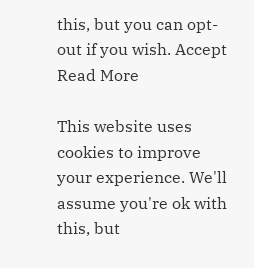this, but you can opt-out if you wish. Accept Read More

This website uses cookies to improve your experience. We'll assume you're ok with this, but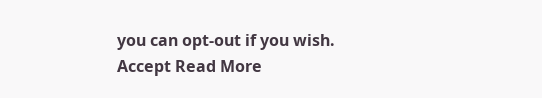you can opt-out if you wish. Accept Read More